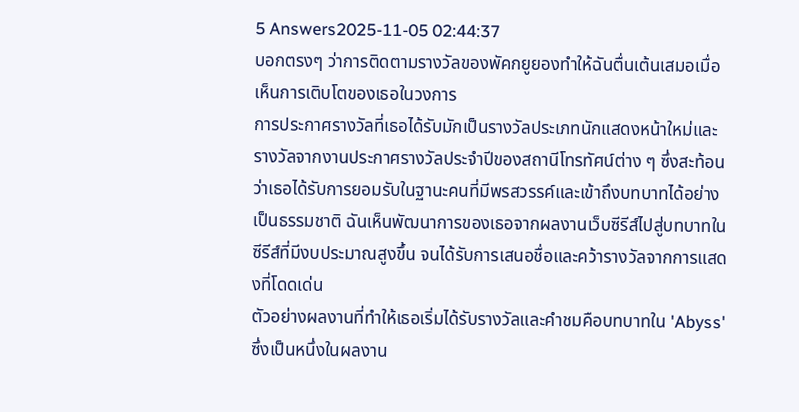5 Answers2025-11-05 02:44:37
บอกตรงๆ ว่าการติดตามรางวัลของพัคกยูยองทำให้ฉันตื่นเต้นเสมอเมื่อเห็นการเติบโตของเธอในวงการ
การประกาศรางวัลที่เธอได้รับมักเป็นรางวัลประเภทนักแสดงหน้าใหม่และรางวัลจากงานประกาศรางวัลประจำปีของสถานีโทรทัศน์ต่าง ๆ ซึ่งสะท้อนว่าเธอได้รับการยอมรับในฐานะคนที่มีพรสวรรค์และเข้าถึงบทบาทได้อย่างเป็นธรรมชาติ ฉันเห็นพัฒนาการของเธอจากผลงานเว็บซีรีส์ไปสู่บทบาทในซีรีส์ที่มีงบประมาณสูงขึ้น จนได้รับการเสนอชื่อและคว้ารางวัลจากการแสดงที่โดดเด่น
ตัวอย่างผลงานที่ทำให้เธอเริ่มได้รับรางวัลและคำชมคือบทบาทใน 'Abyss' ซึ่งเป็นหนึ่งในผลงาน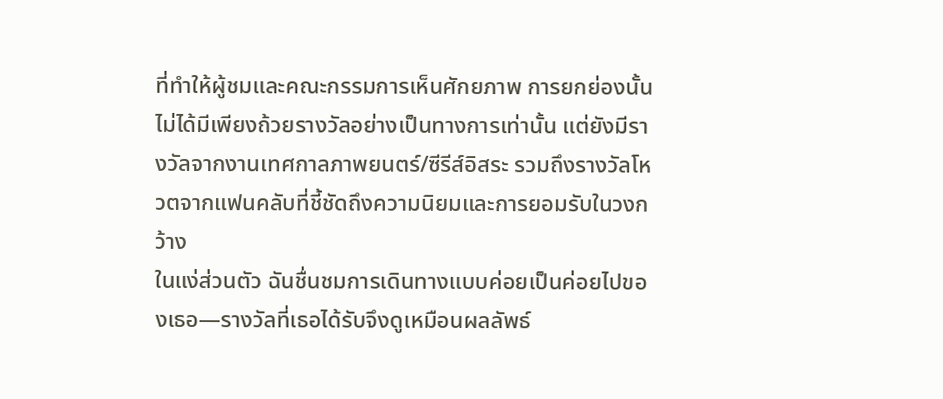ที่ทำให้ผู้ชมและคณะกรรมการเห็นศักยภาพ การยกย่องนั้นไม่ได้มีเพียงถ้วยรางวัลอย่างเป็นทางการเท่านั้น แต่ยังมีรางวัลจากงานเทศกาลภาพยนตร์/ซีรีส์อิสระ รวมถึงรางวัลโหวตจากแฟนคลับที่ชี้ชัดถึงความนิยมและการยอมรับในวงกว้าง
ในแง่ส่วนตัว ฉันชื่นชมการเดินทางแบบค่อยเป็นค่อยไปของเธอ—รางวัลที่เธอได้รับจึงดูเหมือนผลลัพธ์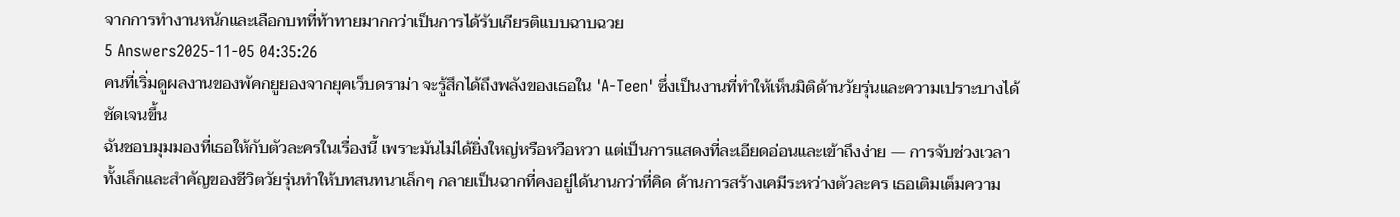จากการทำงานหนักและเลือกบทที่ท้าทายมากกว่าเป็นการได้รับเกียรติแบบฉาบฉวย
5 Answers2025-11-05 04:35:26
คนที่เริ่มดูผลงานของพัคกยูยองจากยุคเว็บดราม่า จะรู้สึกได้ถึงพลังของเธอใน 'A-Teen' ซึ่งเป็นงานที่ทำให้เห็นมิติด้านวัยรุ่นและความเปราะบางได้ชัดเจนขึ้น
ฉันชอบมุมมองที่เธอให้กับตัวละครในเรื่องนี้ เพราะมันไม่ได้ยิ่งใหญ่หรือหวือหวา แต่เป็นการแสดงที่ละเอียดอ่อนและเข้าถึงง่าย — การจับช่วงเวลาทั้งเล็กและสำคัญของชีวิตวัยรุ่นทำให้บทสนทนาเล็กๆ กลายเป็นฉากที่คงอยู่ได้นานกว่าที่คิด ด้านการสร้างเคมีระหว่างตัวละคร เธอเติมเต็มความ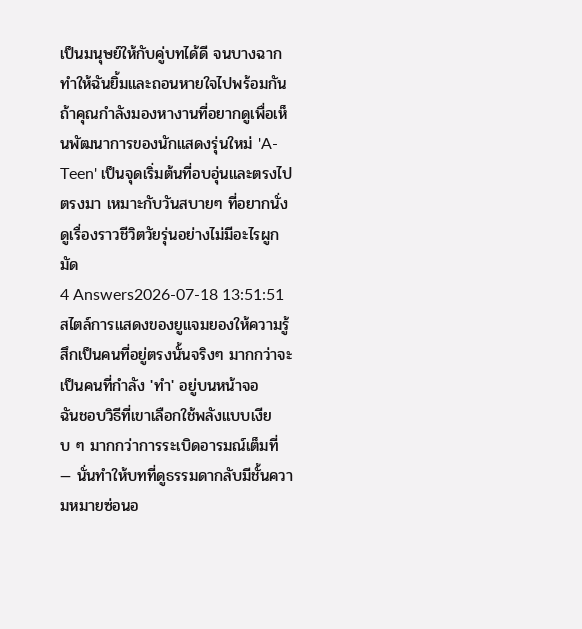เป็นมนุษย์ให้กับคู่บทได้ดี จนบางฉากทำให้ฉันยิ้มและถอนหายใจไปพร้อมกัน
ถ้าคุณกำลังมองหางานที่อยากดูเพื่อเห็นพัฒนาการของนักแสดงรุ่นใหม่ 'A-Teen' เป็นจุดเริ่มต้นที่อบอุ่นและตรงไปตรงมา เหมาะกับวันสบายๆ ที่อยากนั่งดูเรื่องราวชีวิตวัยรุ่นอย่างไม่มีอะไรผูกมัด
4 Answers2026-07-18 13:51:51
สไตล์การแสดงของยูแจมยองให้ความรู้สึกเป็นคนที่อยู่ตรงนั้นจริงๆ มากกว่าจะเป็นคนที่กำลัง 'ทำ' อยู่บนหน้าจอ
ฉันชอบวิธีที่เขาเลือกใช้พลังแบบเงียบ ๆ มากกว่าการระเบิดอารมณ์เต็มที่ — นั่นทำให้บทที่ดูธรรมดากลับมีชั้นความหมายซ่อนอ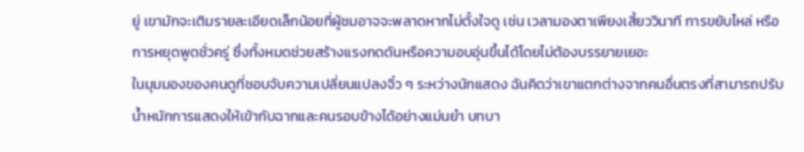ยู่ เขามักจะเติมรายละเอียดเล็กน้อยที่ผู้ชมอาจจะพลาดหากไม่ตั้งใจดู เช่น เวลามองตาเพียงเสี้ยววินาที การขยับไหล่ หรือการหยุดพูดชั่วครู่ ซึ่งทั้งหมดช่วยสร้างแรงกดดันหรือความอบอุ่นขึ้นได้โดยไม่ต้องบรรยายเยอะ
ในมุมมองของคนดูที่ชอบจับความเปลี่ยนแปลงจิ๋ว ๆ ระหว่างนักแสดง ฉันคิดว่าเขาแตกต่างจากคนอื่นตรงที่สามารถปรับน้ำหนักการแสดงให้เข้ากับฉากและคนรอบข้างได้อย่างแม่นยำ บทบา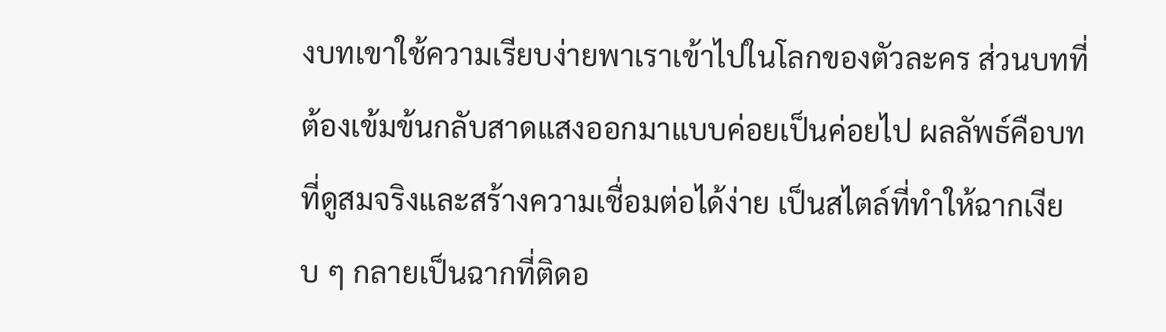งบทเขาใช้ความเรียบง่ายพาเราเข้าไปในโลกของตัวละคร ส่วนบทที่ต้องเข้มข้นกลับสาดแสงออกมาแบบค่อยเป็นค่อยไป ผลลัพธ์คือบทที่ดูสมจริงและสร้างความเชื่อมต่อได้ง่าย เป็นสไตล์ที่ทำให้ฉากเงียบ ๆ กลายเป็นฉากที่ติดอ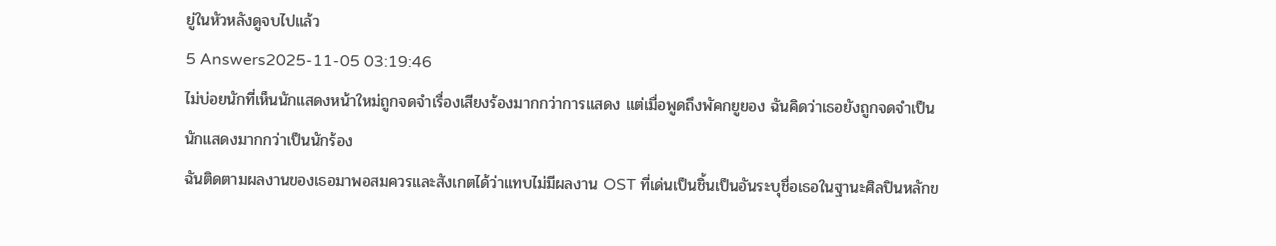ยู่ในหัวหลังดูจบไปแล้ว
5 Answers2025-11-05 03:19:46
ไม่บ่อยนักที่เห็นนักแสดงหน้าใหม่ถูกจดจำเรื่องเสียงร้องมากกว่าการแสดง แต่เมื่อพูดถึงพัคกยูยอง ฉันคิดว่าเธอยังถูกจดจำเป็นนักแสดงมากกว่าเป็นนักร้อง
ฉันติดตามผลงานของเธอมาพอสมควรและสังเกตได้ว่าแทบไม่มีผลงาน OST ที่เด่นเป็นชิ้นเป็นอันระบุชื่อเธอในฐานะศิลปินหลักข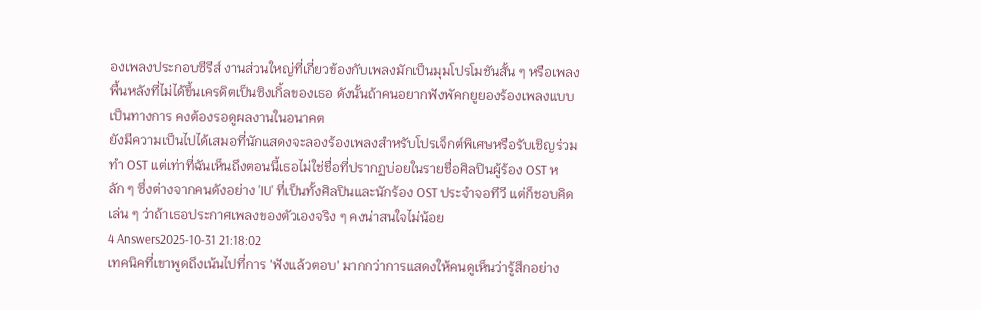องเพลงประกอบซีรีส์ งานส่วนใหญ่ที่เกี่ยวข้องกับเพลงมักเป็นมุมโปรโมชันสั้น ๆ หรือเพลงพื้นหลังที่ไม่ได้ขึ้นเครดิตเป็นซิงเกิ้ลของเธอ ดังนั้นถ้าคนอยากฟังพัคกยูยองร้องเพลงแบบเป็นทางการ คงต้องรอดูผลงานในอนาคต
ยังมีความเป็นไปได้เสมอที่นักแสดงจะลองร้องเพลงสำหรับโปรเจ็กต์พิเศษหรือรับเชิญร่วมทำ OST แต่เท่าที่ฉันเห็นถึงตอนนี้เธอไม่ใช่ชื่อที่ปรากฏบ่อยในรายชื่อศิลปินผู้ร้อง OST หลัก ๆ ซึ่งต่างจากคนดังอย่าง 'IU' ที่เป็นทั้งศิลปินและนักร้อง OST ประจำจอทีวี แต่ก็ชอบคิดเล่น ๆ ว่าถ้าเธอประกาศเพลงของตัวเองจริง ๆ คงน่าสนใจไม่น้อย
4 Answers2025-10-31 21:18:02
เทคนิคที่เขาพูดถึงเน้นไปที่การ 'ฟังแล้วตอบ' มากกว่าการแสดงให้คนดูเห็นว่ารู้สึกอย่าง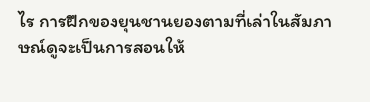ไร การฝึกของยุนชานยองตามที่เล่าในสัมภาษณ์ดูจะเป็นการสอนให้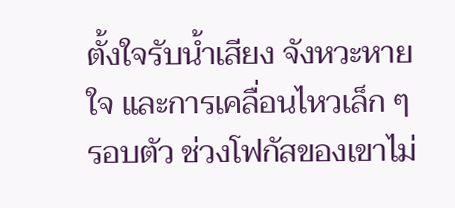ตั้งใจรับน้ำเสียง จังหวะหายใจ และการเคลื่อนไหวเล็ก ๆ รอบตัว ช่วงโฟกัสของเขาไม่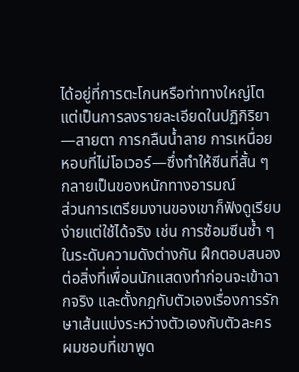ได้อยู่ที่การตะโกนหรือท่าทางใหญ่โต แต่เป็นการลงรายละเอียดในปฏิกิริยา—สายตา การกลืนน้ำลาย การเหนื่อยหอบที่ไม่โอเวอร์—ซึ่งทำให้ซีนที่สั้น ๆ กลายเป็นของหนักทางอารมณ์
ส่วนการเตรียมงานของเขาก็ฟังดูเรียบง่ายแต่ใช้ได้จริง เช่น การซ้อมซีนซ้ำ ๆ ในระดับความดังต่างกัน ฝึกตอบสนองต่อสิ่งที่เพื่อนนักแสดงทำก่อนจะเข้าฉากจริง และตั้งกฎกับตัวเองเรื่องการรักษาเส้นแบ่งระหว่างตัวเองกับตัวละคร ผมชอบที่เขาพูด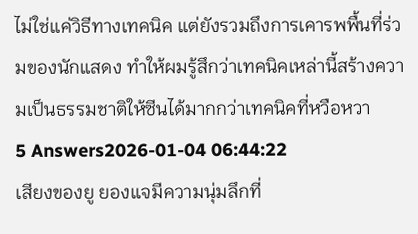ไม่ใช่แค่วิธีทางเทคนิค แต่ยังรวมถึงการเคารพพื้นที่ร่วมของนักแสดง ทำให้ผมรู้สึกว่าเทคนิคเหล่านี้สร้างความเป็นธรรมชาติให้ซีนได้มากกว่าเทคนิคที่หวือหวา
5 Answers2026-01-04 06:44:22
เสียงของยู ยองแจมีความนุ่มลึกที่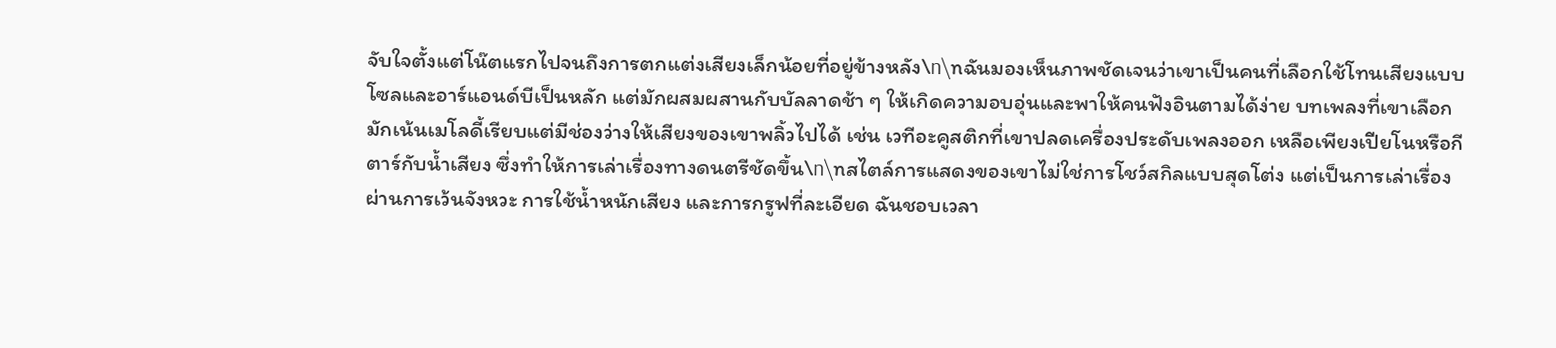จับใจตั้งแต่โน๊ตแรกไปจนถึงการตกแต่งเสียงเล็กน้อยที่อยู่ข้างหลัง\n\nฉันมองเห็นภาพชัดเจนว่าเขาเป็นคนที่เลือกใช้โทนเสียงแบบโซลและอาร์แอนด์บีเป็นหลัก แต่มักผสมผสานกับบัลลาดช้า ๆ ให้เกิดความอบอุ่นและพาให้คนฟังอินตามได้ง่าย บทเพลงที่เขาเลือกมักเน้นเมโลดี้เรียบแต่มีช่องว่างให้เสียงของเขาพลิ้วไปได้ เช่น เวทีอะคูสติกที่เขาปลดเครื่องประดับเพลงออก เหลือเพียงเปียโนหรือกีตาร์กับน้ำเสียง ซึ่งทำให้การเล่าเรื่องทางดนตรีชัดขึ้น\n\nสไตล์การแสดงของเขาไม่ใช่การโชว์สกิลแบบสุดโต่ง แต่เป็นการเล่าเรื่องผ่านการเว้นจังหวะ การใช้น้ำหนักเสียง และการกรูฟที่ละเอียด ฉันชอบเวลา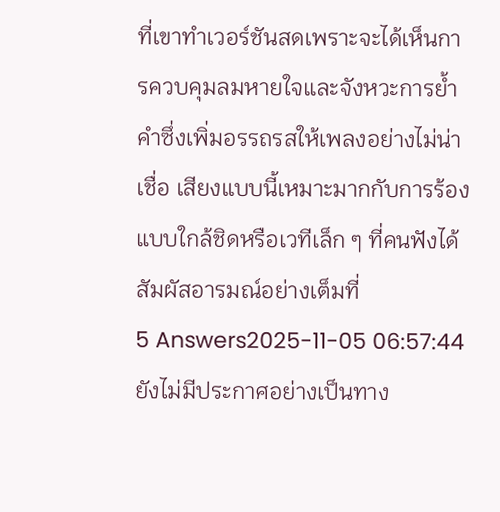ที่เขาทำเวอร์ชันสดเพราะจะได้เห็นการควบคุมลมหายใจและจังหวะการย้ำคำซึ่งเพิ่มอรรถรสให้เพลงอย่างไม่น่าเชื่อ เสียงแบบนี้เหมาะมากกับการร้องแบบใกล้ชิดหรือเวทีเล็ก ๆ ที่คนฟังได้สัมผัสอารมณ์อย่างเต็มที่
5 Answers2025-11-05 06:57:44
ยังไม่มีประกาศอย่างเป็นทาง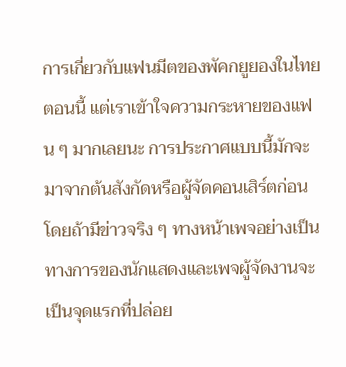การเกี่ยวกับแฟนมีตของพัคกยูยองในไทยตอนนี้ แต่เราเข้าใจความกระหายของแฟน ๆ มากเลยนะ การประกาศแบบนี้มักจะมาจากต้นสังกัดหรือผู้จัดคอนเสิร์ตก่อน โดยถ้ามีข่าวจริง ๆ ทางหน้าเพจอย่างเป็นทางการของนักแสดงและเพจผู้จัดงานจะเป็นจุดแรกที่ปล่อย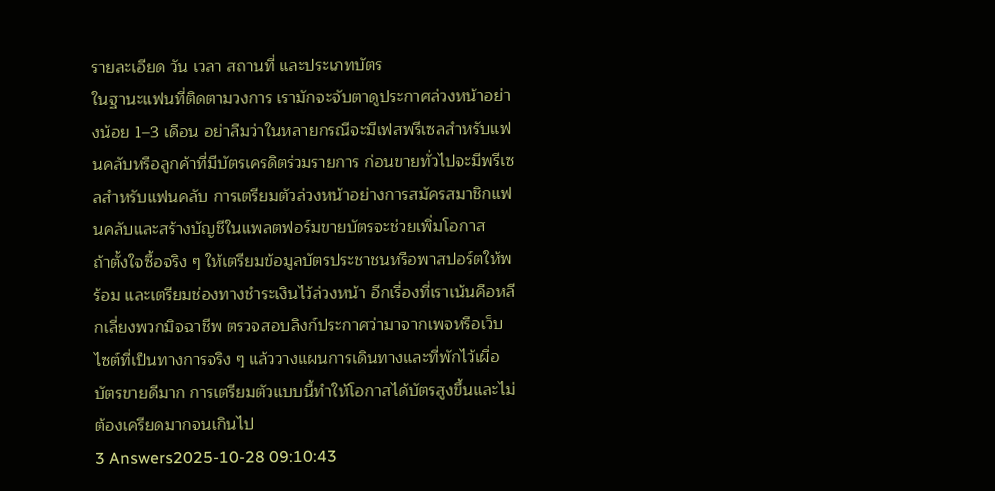รายละเอียด วัน เวลา สถานที่ และประเภทบัตร
ในฐานะแฟนที่ติดตามวงการ เรามักจะจับตาดูประกาศล่วงหน้าอย่างน้อย 1–3 เดือน อย่าลืมว่าในหลายกรณีจะมีเฟสพรีเซลสำหรับแฟนคลับหรือลูกค้าที่มีบัตรเครดิตร่วมรายการ ก่อนขายทั่วไปจะมีพรีเซลสำหรับแฟนคลับ การเตรียมตัวล่วงหน้าอย่างการสมัครสมาชิกแฟนคลับและสร้างบัญชีในแพลตฟอร์มขายบัตรจะช่วยเพิ่มโอกาส
ถ้าตั้งใจซื้อจริง ๆ ให้เตรียมข้อมูลบัตรประชาชนหรือพาสปอร์ตให้พร้อม และเตรียมช่องทางชำระเงินไว้ล่วงหน้า อีกเรื่องที่เราเน้นคือหลีกเลี่ยงพวกมิจฉาชีพ ตรวจสอบลิงก์ประกาศว่ามาจากเพจหรือเว็บไซต์ที่เป็นทางการจริง ๆ แล้ววางแผนการเดินทางและที่พักไว้เผื่อบัตรขายดีมาก การเตรียมตัวแบบนี้ทำให้โอกาสได้บัตรสูงขึ้นและไม่ต้องเครียดมากจนเกินไป
3 Answers2025-10-28 09:10:43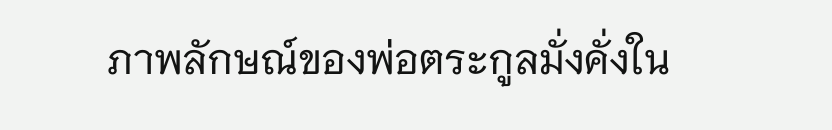ภาพลักษณ์ของพ่อตระกูลมั่งคั่งใน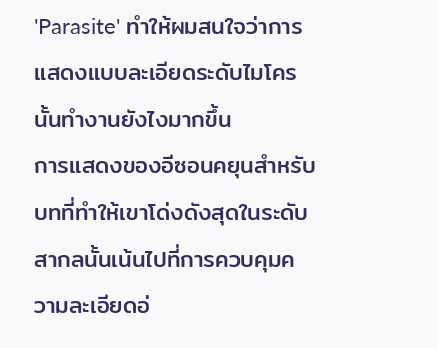'Parasite' ทำให้ผมสนใจว่าการแสดงแบบละเอียดระดับไมโครนั้นทำงานยังไงมากขึ้น
การแสดงของอีซอนคยุนสำหรับบทที่ทำให้เขาโด่งดังสุดในระดับสากลนั้นเน้นไปที่การควบคุมความละเอียดอ่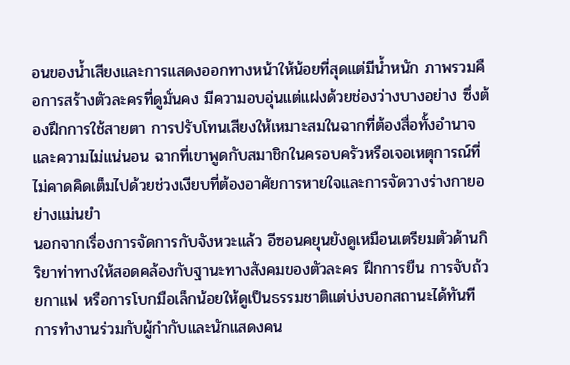อนของน้ำเสียงและการแสดงออกทางหน้าให้น้อยที่สุดแต่มีน้ำหนัก ภาพรวมคือการสร้างตัวละครที่ดูมั่นคง มีความอบอุ่นแต่แฝงด้วยช่องว่างบางอย่าง ซึ่งต้องฝึกการใช้สายตา การปรับโทนเสียงให้เหมาะสมในฉากที่ต้องสื่อทั้งอำนาจและความไม่แน่นอน ฉากที่เขาพูดกับสมาชิกในครอบครัวหรือเจอเหตุการณ์ที่ไม่คาดคิดเต็มไปด้วยช่วงเงียบที่ต้องอาศัยการหายใจและการจัดวางร่างกายอย่างแม่นยำ
นอกจากเรื่องการจัดการกับจังหวะแล้ว อีซอนคยุนยังดูเหมือนเตรียมตัวด้านกิริยาท่าทางให้สอดคล้องกับฐานะทางสังคมของตัวละคร ฝึกการยืน การจับถ้วยกาแฟ หรือการโบกมือเล็กน้อยให้ดูเป็นธรรมชาติแต่บ่งบอกสถานะได้ทันที การทำงานร่วมกับผู้กำกับและนักแสดงคน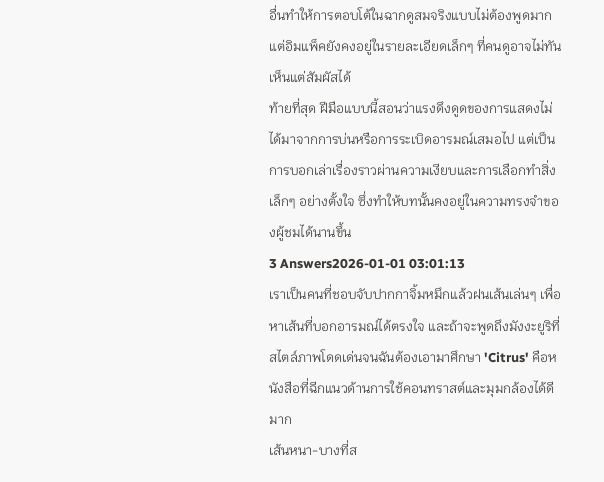อื่นทำให้การตอบโต้ในฉากดูสมจริงแบบไม่ต้องพูดมาก แต่อิมแพ็คยังคงอยู่ในรายละเอียดเล็กๆ ที่คนดูอาจไม่ทันเห็นแต่สัมผัสได้
ท้ายที่สุด ฝีมือแบบนี้สอนว่าแรงดึงดูดของการแสดงไม่ได้มาจากการบ่นหรือการระเบิดอารมณ์เสมอไป แต่เป็นการบอกเล่าเรื่องราวผ่านความเงียบและการเลือกทำสิ่งเล็กๆ อย่างตั้งใจ ซึ่งทำให้บทนั้นคงอยู่ในความทรงจำของผู้ชมได้นานขึ้น
3 Answers2026-01-01 03:01:13
เราเป็นคนที่ชอบจับปากกาจิ้มหมึกแล้วฝนเส้นเล่นๆ เพื่อหาเส้นที่บอกอารมณ์ได้ตรงใจ และถ้าจะพูดถึงมังงะยูริที่สไตล์ภาพโดดเด่นจนฉันต้องเอามาศึกษา 'Citrus' คือหนังสือที่ฉีกแนวด้านการใช้คอนทราสต์และมุมกล้องได้ดีมาก
เส้นหนา-บางที่ส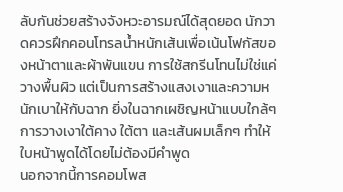ลับกันช่วยสร้างจังหวะอารมณ์ได้สุดยอด นักวาดควรฝึกคอนโทรลน้ำหนักเส้นเพื่อเน้นโฟกัสของหน้าตาและผ้าพันแขน การใช้สกรีนโทนไม่ใช่แค่วางพื้นผิว แต่เป็นการสร้างแสงเงาและความหนักเบาให้กับฉาก ยิ่งในฉากเผชิญหน้าแบบใกล้ๆ การวางเงาใต้คาง ใต้ตา และเส้นผมเล็กๆ ทำให้ใบหน้าพูดได้โดยไม่ต้องมีคำพูด
นอกจากนี้การคอมโพส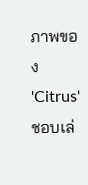ภาพของ 'Citrus' ชอบเล่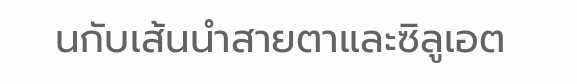นกับเส้นนำสายตาและซิลูเอต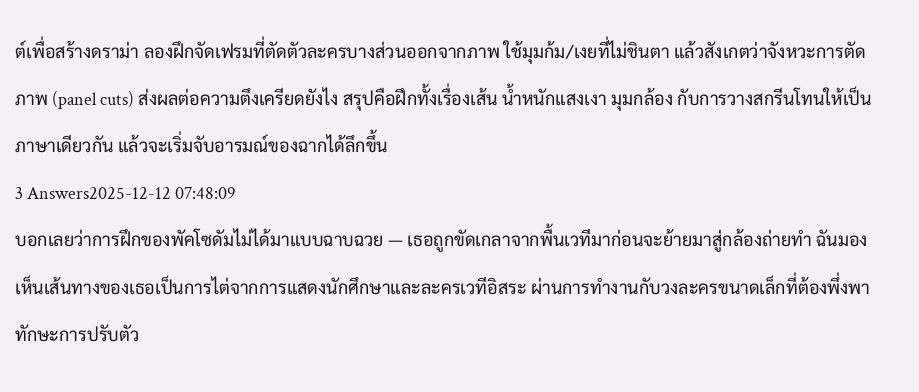ต์เพื่อสร้างดราม่า ลองฝึกจัดเฟรมที่ตัดตัวละครบางส่วนออกจากภาพ ใช้มุมก้ม/เงยที่ไม่ชินตา แล้วสังเกตว่าจังหวะการตัดภาพ (panel cuts) ส่งผลต่อความตึงเครียดยังไง สรุปคือฝึกทั้งเรื่องเส้น น้ำหนักแสงเงา มุมกล้อง กับการวางสกรีนโทนให้เป็นภาษาเดียวกัน แล้วจะเริ่มจับอารมณ์ของฉากได้ลึกขึ้น
3 Answers2025-12-12 07:48:09
บอกเลยว่าการฝึกของพัคโซดัมไม่ได้มาแบบฉาบฉวย — เธอถูกขัดเกลาจากพื้นเวทีมาก่อนจะย้ายมาสู่กล้องถ่ายทำ ฉันมองเห็นเส้นทางของเธอเป็นการไต่จากการแสดงนักศึกษาและละครเวทีอิสระ ผ่านการทำงานกับวงละครขนาดเล็กที่ต้องพึ่งพาทักษะการปรับตัว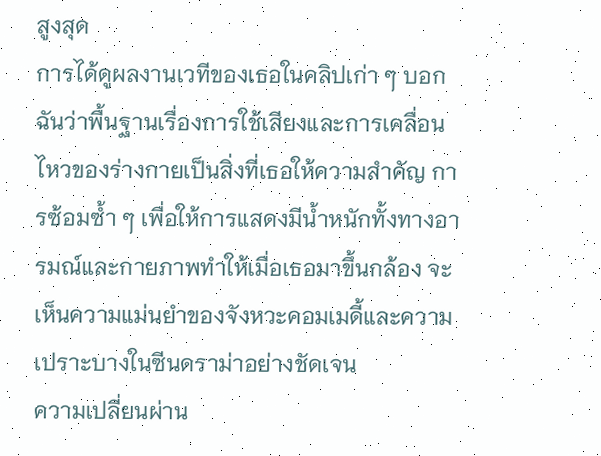สูงสุด
การได้ดูผลงานเวทีของเธอในคลิปเก่า ๆ บอกฉันว่าพื้นฐานเรื่องการใช้เสียงและการเคลื่อนไหวของร่างกายเป็นสิ่งที่เธอให้ความสำคัญ การซ้อมซ้ำ ๆ เพื่อให้การแสดงมีน้ำหนักทั้งทางอารมณ์และกายภาพทำให้เมื่อเธอมาขึ้นกล้อง จะเห็นความแม่นยำของจังหวะคอมเมดี้และความเปราะบางในซีนดราม่าอย่างชัดเจน
ความเปลี่ยนผ่าน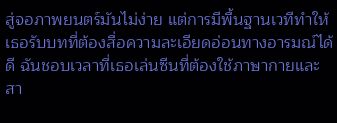สู่จอภาพยนตร์มันไม่ง่าย แต่การมีพื้นฐานเวทีทำให้เธอรับบทที่ต้องสื่อความละเอียดอ่อนทางอารมณ์ได้ดี ฉันชอบเวลาที่เธอเล่นซีนที่ต้องใช้ภาษากายและสา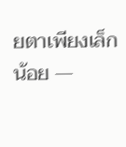ยตาเพียงเล็กน้อย —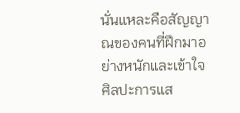นั่นแหละคือสัญญาณของคนที่ฝึกมาอย่างหนักและเข้าใจศิลปะการแส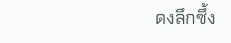ดงลึกซึ้ง